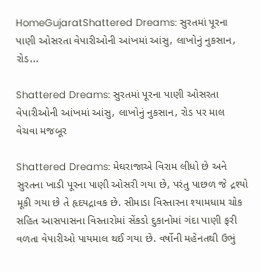HomeGujaratShattered Dreams: સુરતમાં પૂરના પાણી ઓસરતા વેપારીઓની આંખમાં આંસુ, લાખોનું નુકસાન, રોડ...

Shattered Dreams: સુરતમાં પૂરના પાણી ઓસરતા વેપારીઓની આંખમાં આંસુ, લાખોનું નુકસાન, રોડ પર માલ વેચવા મજબૂર

Shattered Dreams: મેઘરાજાએ વિરામ લીધો છે અને સુરતના ખાડી પૂરના પાણી ઓસરી ગયા છે, પરંતુ પાછળ જે દ્રશ્યો મૂકી ગયા છે તે હૃદયદ્રાવક છે. સીમાડા વિસ્તારના શ્યામધામ ચોક સહિત આસપાસના વિસ્તારોમાં સેંકડો દુકાનોમાં ગંદા પાણી ફરી વળતા વેપારીઓ પાયમાલ થઈ ગયા છે. વર્ષોની મહેનતથી ઉભું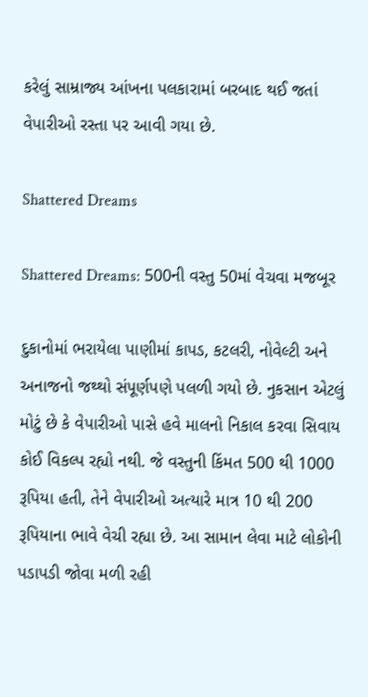કરેલું સામ્રાજ્ય આંખના પલકારામાં બરબાદ થઈ જતાં વેપારીઓ રસ્તા પર આવી ગયા છે.

Shattered Dreams

Shattered Dreams: 500ની વસ્તુ 50માં વેચવા મજબૂર

દુકાનોમાં ભરાયેલા પાણીમાં કાપડ, કટલરી, નોવેલ્ટી અને અનાજનો જથ્થો સંપૂર્ણપણે પલળી ગયો છે. નુકસાન એટલું મોટું છે કે વેપારીઓ પાસે હવે માલનો નિકાલ કરવા સિવાય કોઈ વિકલ્પ રહ્યો નથી. જે વસ્તુની કિંમત 500 થી 1000 રૂપિયા હતી, તેને વેપારીઓ અત્યારે માત્ર 10 થી 200 રૂપિયાના ભાવે વેચી રહ્યા છે. આ સામાન લેવા માટે લોકોની પડાપડી જોવા મળી રહી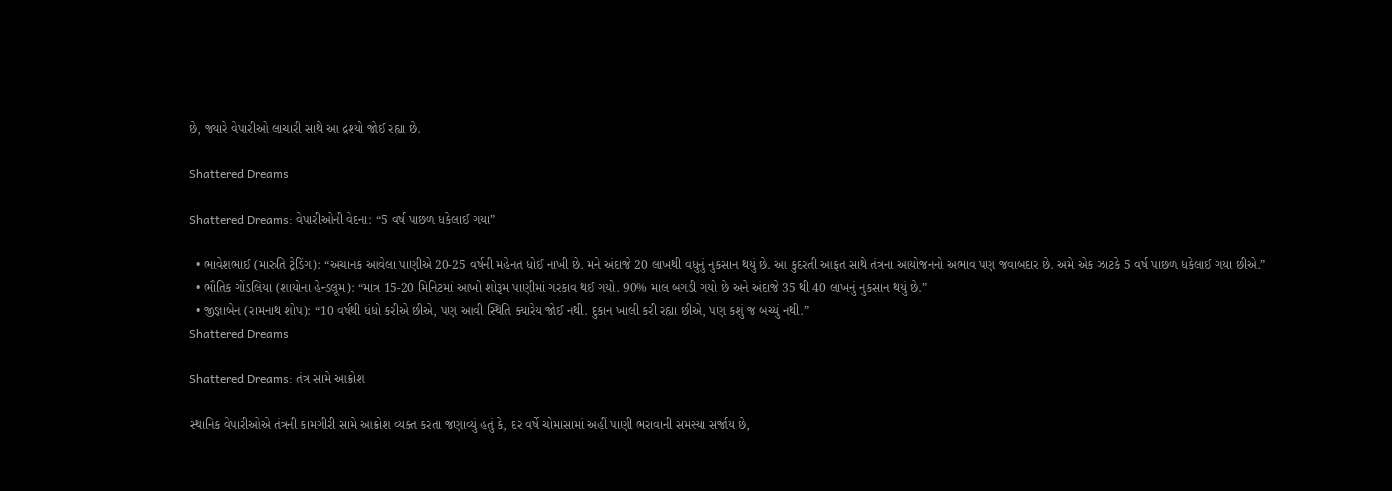છે, જ્યારે વેપારીઓ લાચારી સાથે આ દ્રશ્યો જોઈ રહ્યા છે.

Shattered Dreams

Shattered Dreams: વેપારીઓની વેદના: “5 વર્ષ પાછળ ધકેલાઈ ગયા”

  • ભાવેશભાઈ (મારુતિ ટ્રેડિંગ): “અચાનક આવેલા પાણીએ 20-25 વર્ષની મહેનત ધોઈ નાખી છે. મને અંદાજે 20 લાખથી વધુનું નુકસાન થયું છે. આ કુદરતી આફત સાથે તંત્રના આયોજનનો અભાવ પણ જવાબદાર છે. અમે એક ઝાટકે 5 વર્ષ પાછળ ધકેલાઈ ગયા છીએ.”
  • ભૌતિક ગોંડલિયા (શાયોના હેન્ડલૂમ): “માત્ર 15-20 મિનિટમાં આખો શોરૂમ પાણીમાં ગરકાવ થઈ ગયો. 90% માલ બગડી ગયો છે અને અંદાજે 35 થી 40 લાખનું નુકસાન થયું છે.”
  • જીજ્ઞાબેન (રામનાથ શોપ): “10 વર્ષથી ધંધો કરીએ છીએ, પણ આવી સ્થિતિ ક્યારેય જોઈ નથી. દુકાન ખાલી કરી રહ્યા છીએ, પણ કશું જ બચ્યું નથી.”
Shattered Dreams

Shattered Dreams: તંત્ર સામે આક્રોશ

સ્થાનિક વેપારીઓએ તંત્રની કામગીરી સામે આક્રોશ વ્યક્ત કરતા જણાવ્યું હતું કે, દર વર્ષે ચોમાસામાં અહીં પાણી ભરાવાની સમસ્યા સર્જાય છે,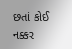છતાં કોઈ નક્કર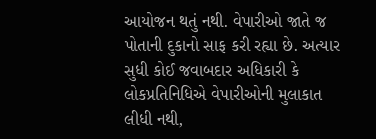આયોજન થતું નથી. વેપારીઓ જાતે જ પોતાની દુકાનો સાફ કરી રહ્યા છે. અત્યાર સુધી કોઈ જવાબદાર અધિકારી કે લોકપ્રતિનિધિએ વેપારીઓની મુલાકાત લીધી નથી,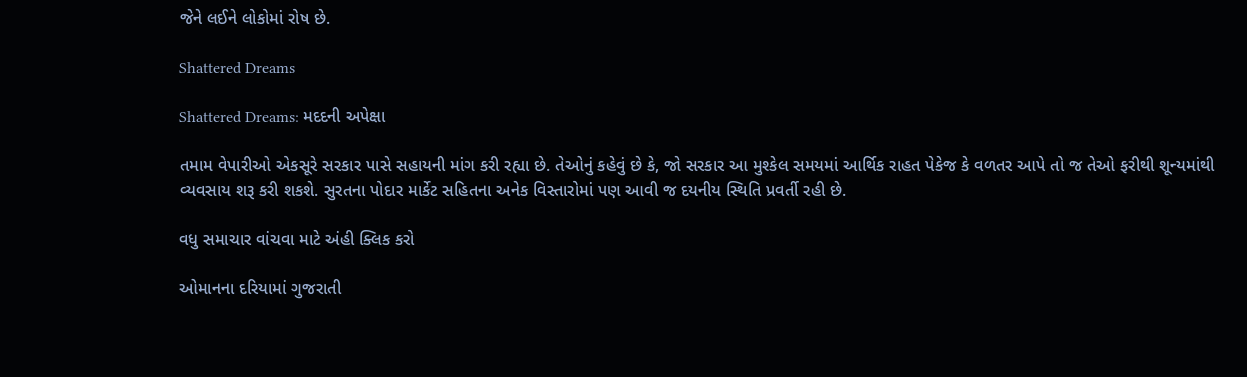જેને લઈને લોકોમાં રોષ છે.

Shattered Dreams

Shattered Dreams: મદદની અપેક્ષા

તમામ વેપારીઓ એકસૂરે સરકાર પાસે સહાયની માંગ કરી રહ્યા છે. તેઓનું કહેવું છે કે, જો સરકાર આ મુશ્કેલ સમયમાં આર્થિક રાહત પેકેજ કે વળતર આપે તો જ તેઓ ફરીથી શૂન્યમાંથી વ્યવસાય શરૂ કરી શકશે. સુરતના પોદાર માર્કેટ સહિતના અનેક વિસ્તારોમાં પણ આવી જ દયનીય સ્થિતિ પ્રવર્તી રહી છે.

વધુ સમાચાર વાંચવા માટે અંહી ક્લિક કરો

ઓમાનના દરિયામાં ગુજરાતી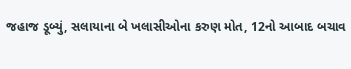જહાજ ડૂબ્યું, સલાયાના બે ખલાસીઓના કરુણ મોત, 12નો આબાદ બચાવ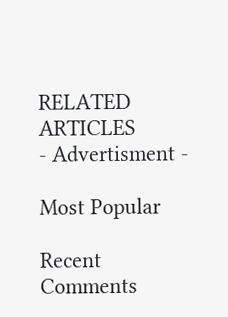RELATED ARTICLES
- Advertisment -

Most Popular

Recent Comments